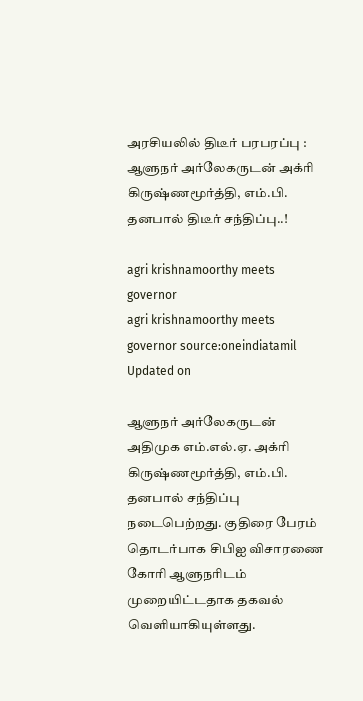அரசியலில் திடீர் பரபரப்பு : ஆளுநர் அர்லேகருடன் அக்ரி கிருஷ்ணமூர்த்தி, எம்.பி. தனபால் திடீர் சந்திப்பு..!

agri krishnamoorthy meets governor
agri krishnamoorthy meets governor source:oneindiatamil
Updated on

ஆளுநர் அர்லேகருடன் அதிமுக எம்.எல்.ஏ. அக்ரி கிருஷ்ணமூர்த்தி, எம்.பி. தனபால் சந்திப்பு நடைபெற்றது. குதிரை பேரம் தொடர்பாக சிபிஐ விசாரணை கோரி ஆளுநரிடம் முறையிட்டதாக தகவல் வெளியாகியுள்ளது.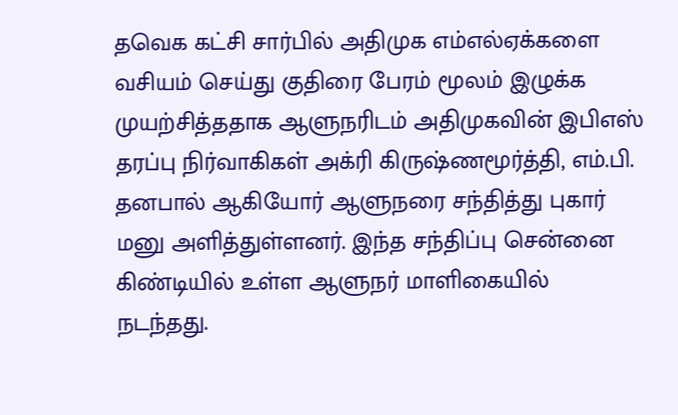தவெக கட்சி சார்பில் அதிமுக எம்எல்ஏக்களை வசியம் செய்து குதிரை பேரம் மூலம் இழுக்க முயற்சித்ததாக ஆளுநரிடம் அதிமுகவின் இபிஎஸ் தரப்பு நிர்வாகிகள் அக்ரி கிருஷ்ணமூர்த்தி, எம்.பி. தனபால் ஆகியோர் ஆளுநரை சந்தித்து புகார் மனு அளித்துள்ளனர். இந்த சந்திப்பு சென்னை கிண்டியில் உள்ள ஆளுநர் மாளிகையில் நடந்தது.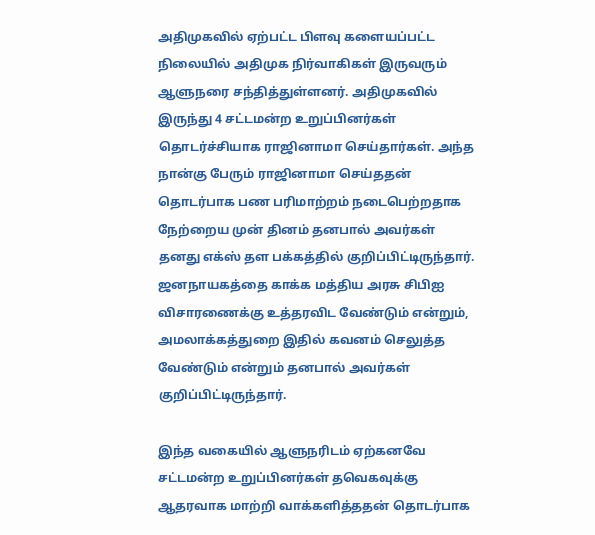அதிமுகவில் ஏற்பட்ட பிளவு களையப்பட்ட நிலையில் அதிமுக நிர்வாகிகள் இருவரும் ஆளுநரை சந்தித்துள்ளனர். அதிமுகவில் இருந்து 4 சட்டமன்ற உறுப்பினர்கள் தொடர்ச்சியாக ராஜினாமா செய்தார்கள். அந்த நான்கு பேரும் ராஜினாமா செய்ததன் தொடர்பாக பண பரிமாற்றம் நடைபெற்றதாக நேற்றைய முன் தினம் தனபால் அவர்கள் தனது எக்ஸ் தள பக்கத்தில் குறிப்பிட்டிருந்தார். ஜனநாயகத்தை காக்க மத்திய அரசு சிபிஐ விசாரணைக்கு உத்தரவிட வேண்டும் என்றும், அமலாக்கத்துறை இதில் கவனம் செலுத்த வேண்டும் என்றும் தனபால் அவர்கள் குறிப்பிட்டிருந்தார்.

இந்த வகையில் ஆளுநரிடம் ஏற்கனவே சட்டமன்ற உறுப்பினர்கள் தவெகவுக்கு ஆதரவாக மாற்றி வாக்களித்ததன் தொடர்பாக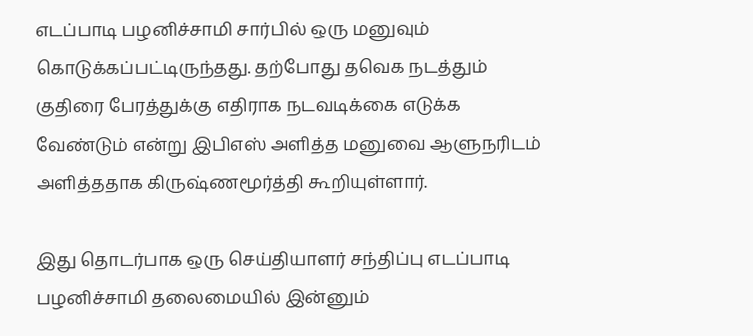எடப்பாடி பழனிச்சாமி சார்பில் ஒரு மனுவும் கொடுக்கப்பட்டிருந்தது. தற்போது தவெக நடத்தும் குதிரை பேரத்துக்கு எதிராக நடவடிக்கை எடுக்க வேண்டும் என்று இபிஎஸ் அளித்த மனுவை ஆளுநரிடம் அளித்ததாக கிருஷ்ணமூர்த்தி கூறியுள்ளார்.

இது தொடர்பாக ஒரு செய்தியாளர் சந்திப்பு எடப்பாடி பழனிச்சாமி தலைமையில் இன்னும்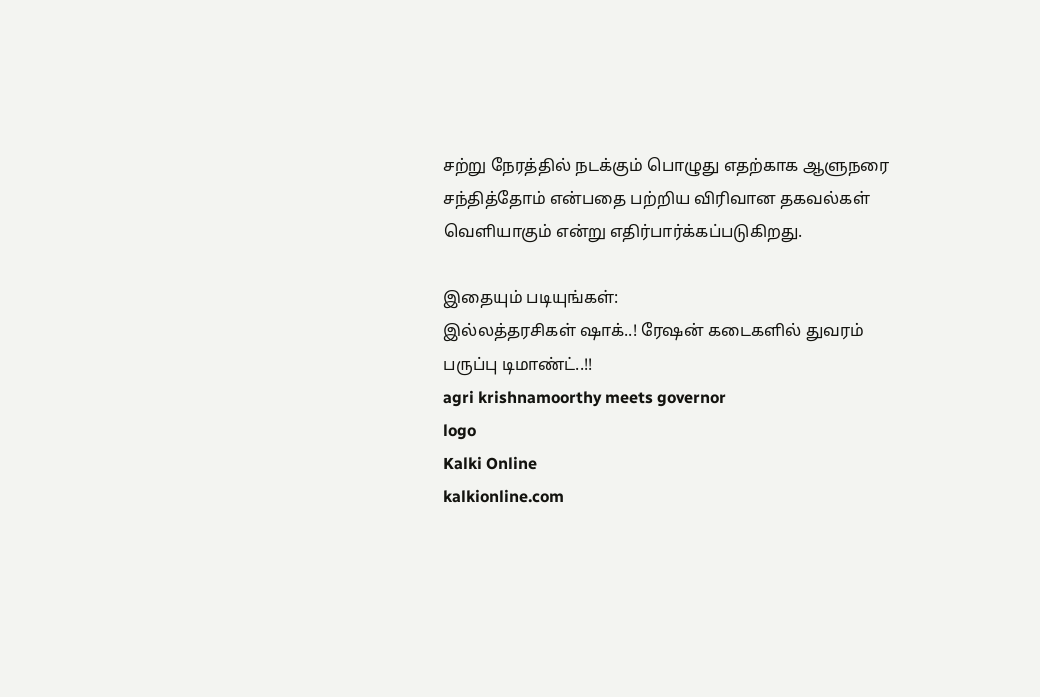சற்று நேரத்தில் நடக்கும் பொழுது எதற்காக ஆளுநரை சந்தித்தோம் என்பதை பற்றிய விரிவான தகவல்கள் வெளியாகும் என்று எதிர்பார்க்கப்படுகிறது.

இதையும் படியுங்கள்:
இல்லத்தரசிகள் ஷாக்..! ரேஷன் கடைகளில் துவரம் பருப்பு டிமாண்ட்..!!
agri krishnamoorthy meets governor
logo
Kalki Online
kalkionline.com